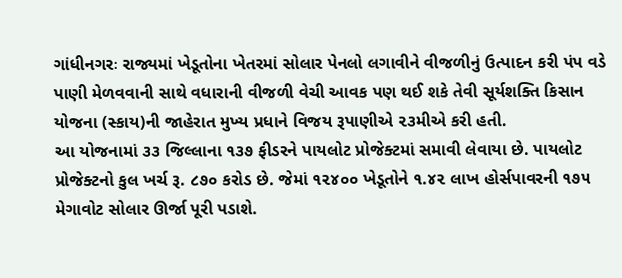ગાંધીનગરઃ રાજ્યમાં ખેડૂતોના ખેતરમાં સોલાર પેનલો લગાવીને વીજળીનું ઉત્પાદન કરી પંપ વડે પાણી મેળવવાની સાથે વધારાની વીજળી વેચી આવક પણ થઈ શકે તેવી સૂર્યશક્તિ કિસાન યોજના (સ્કાય)ની જાહેરાત મુખ્ય પ્રધાને વિજય રૂપાણીએ ૨૩મીએ કરી હતી.
આ યોજનામાં ૩૩ જિલ્લાના ૧૩૭ ફીડરને પાયલોટ પ્રોજેક્ટમાં સમાવી લેવાયા છે. પાયલોટ પ્રોજેક્ટનો કુલ ખર્ચ રૂ. ૮૭૦ કરોડ છે. જેમાં ૧૨૪૦૦ ખેડૂતોને ૧.૪૨ લાખ હોર્સપાવરની ૧૭૫ મેગાવોટ સોલાર ઊર્જા પૂરી પડાશે.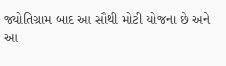જ્યોતિગ્રામ બાદ આ સૌથી મોટી યોજના છે અને આ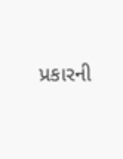પ્રકારની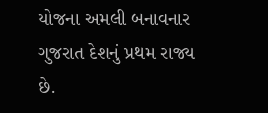યોજના અમલી બનાવનાર ગુજરાત દેશનું પ્રથમ રાજ્ય છે.